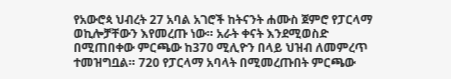የአውሮጳ ህብረት 27 አባል አገሮች ከትናንት ሐሙስ ጀምሮ የፓርላማ ወኪሎቻቸውን እየመረጡ ነው። አራት ቀናት እንደሚወስድ በሚጠበቀው ምርጫው ከ370 ሚሊዮን በላይ ህዝብ ለመምረጥ ተመዝግቧል። 720 የፓርላማ አባላት በሚመረጡበት ምርጫው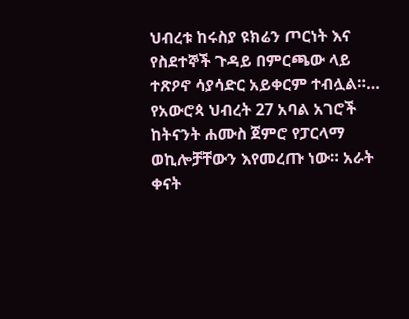ህብረቱ ከሩስያ ዩክሬን ጦርነት እና የስደተኞች ጉዳይ በምርጫው ላይ ተጽዖኖ ሳያሳድር አይቀርም ተብሏል።…
የአውሮጳ ህብረት 27 አባል አገሮች ከትናንት ሐሙስ ጀምሮ የፓርላማ ወኪሎቻቸውን እየመረጡ ነው። አራት ቀናት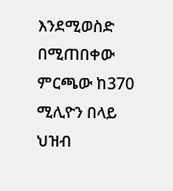እንደሚወስድ በሚጠበቀው ምርጫው ከ370 ሚሊዮን በላይ ህዝብ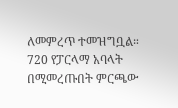ለመምረጥ ተመዝግቧል። 720 የፓርላማ አባላት በሚመረጡበት ምርጫው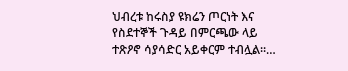ህብረቱ ከሩስያ ዩክሬን ጦርነት እና የስደተኞች ጉዳይ በምርጫው ላይ ተጽዖኖ ሳያሳድር አይቀርም ተብሏል።…